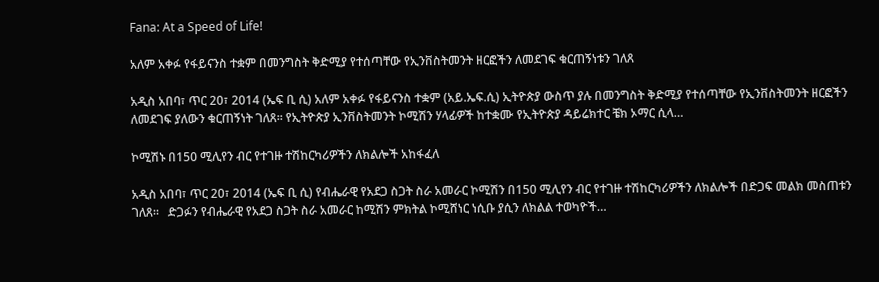Fana: At a Speed of Life!

አለም አቀፉ የፋይናንስ ተቋም በመንግስት ቅድሚያ የተሰጣቸው የኢንቨስትመንት ዘርፎችን ለመደገፍ ቁርጠኝነቱን ገለጸ

አዲስ አበባ፣ ጥር 20፣ 2014 (ኤፍ ቢ ሲ) አለም አቀፉ የፋይናንስ ተቋም (አይ.ኤፍ.ሲ) ኢትዮጵያ ውስጥ ያሉ በመንግስት ቅድሚያ የተሰጣቸው የኢንቨስትመንት ዘርፎችን ለመደገፍ ያለውን ቁርጠኝነት ገለጸ፡፡ የኢትዮጵያ ኢንቨስትመንት ኮሚሽን ሃላፊዎች ከተቋሙ የኢትዮጵያ ዳይሬክተር ቼክ ኦማር ሲላ…

ኮሚሽኑ በ150 ሚሊየን ብር የተገዙ ተሽከርካሪዎችን ለክልሎች አከፋፈለ

አዲስ አበባ፣ ጥር 20፣ 2014 (ኤፍ ቢ ሲ) የብሔራዊ የአደጋ ስጋት ስራ አመራር ኮሚሽን በ150 ሚሊየን ብር የተገዙ ተሽከርካሪዎችን ለክልሎች በድጋፍ መልክ መስጠቱን ገለጸ።   ድጋፉን የብሔራዊ የአደጋ ስጋት ስራ አመራር ከሚሽን ምክትል ኮሚሸነር ነሲቡ ያሲን ለክልል ተወካዮች…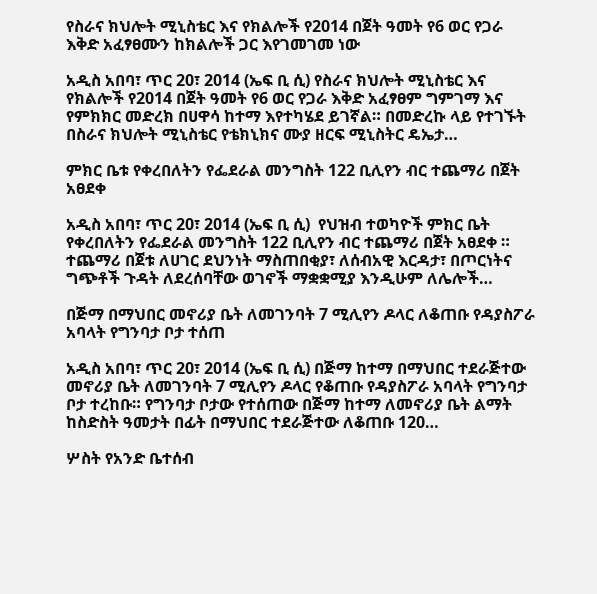የስራና ክህሎት ሚኒስቴር እና የክልሎች የ2014 በጀት ዓመት የ6 ወር የጋራ እቅድ አፈፃፀሙን ከክልሎች ጋር እየገመገመ ነው

አዲስ አበባ፣ ጥር 20፣ 2014 (ኤፍ ቢ ሲ) የስራና ክህሎት ሚኒስቴር እና የክልሎች የ2014 በጀት ዓመት የ6 ወር የጋራ እቅድ አፈፃፀም ግምገማ እና የምክክር መድረክ በሀዋሳ ከተማ እየተካሄደ ይገኛል። በመድረኩ ላይ የተገኙት በስራና ክህሎት ሚኒስቴር የቴክኒክና ሙያ ዘርፍ ሚኒስትር ዴኤታ…

ምክር ቤቱ የቀረበለትን የፌደራል መንግስት 122 ቢሊየን ብር ተጨማሪ በጀት አፀደቀ

አዲስ አበባ፣ ጥር 20፣ 2014 (ኤፍ ቢ ሲ)  የህዝብ ተወካዮች ምክር ቤት የቀረበለትን የፌደራል መንግስት 122 ቢሊየን ብር ተጨማሪ በጀት አፀደቀ ። ተጨማሪ በጀቱ ለሀገር ደህንነት ማስጠበቂያ፣ ለሰብአዊ እርዳታ፣ በጦርነትና ግጭቶች ጉዳት ለደረሰባቸው ወገኖች ማቋቋሚያ እንዲሁም ለሌሎች…

በጅማ በማህበር መኖሪያ ቤት ለመገንባት 7 ሚሊየን ዶላር ለቆጠቡ የዳያስፖራ አባላት የግንባታ ቦታ ተሰጠ

አዲስ አበባ፣ ጥር 20፣ 2014 (ኤፍ ቢ ሲ) በጅማ ከተማ በማህበር ተደራጅተው መኖሪያ ቤት ለመገንባት 7 ሚሊየን ዶላር የቆጠቡ የዳያስፖራ አባላት የግንባታ ቦታ ተረከቡ። የግንባታ ቦታው የተሰጠው በጅማ ከተማ ለመኖሪያ ቤት ልማት ከስድስት ዓመታት በፊት በማህበር ተደራጅተው ለቆጠቡ 120…

ሦስት የአንድ ቤተሰብ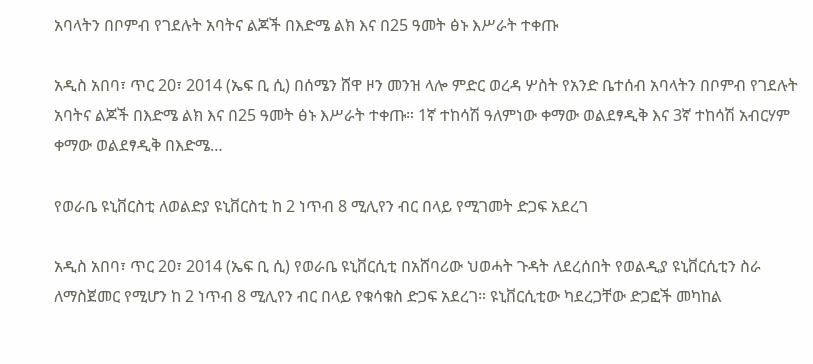አባላትን በቦምብ የገደሉት አባትና ልጆች በእድሜ ልክ እና በ25 ዓመት ፅኑ እሥራት ተቀጡ

አዲስ አበባ፣ ጥር 20፣ 2014 (ኤፍ ቢ ሲ) በሰሜን ሸዋ ዞን መንዝ ላሎ ምድር ወረዳ ሦስት የአንድ ቤተሰብ አባላትን በቦምብ የገደሉት አባትና ልጆች በእድሜ ልክ እና በ25 ዓመት ፅኑ እሥራት ተቀጡ። 1ኛ ተከሳሽ ዓለምነው ቀማው ወልደፃዲቅ እና 3ኛ ተከሳሽ አብርሃም ቀማው ወልደፃዲቅ በእድሜ…

የወራቤ ዩኒቨርስቲ ለወልድያ ዩኒቨርስቲ ከ 2 ነጥብ 8 ሚሊየን ብር በላይ የሚገመት ድጋፍ አደረገ

አዲስ አበባ፣ ጥር 20፣ 2014 (ኤፍ ቢ ሲ) የወራቤ ዩኒቨርሲቲ በአሸባሪው ህወሓት ጉዳት ለደረሰበት የወልዲያ ዩኒቨርሲቲን ስራ ለማስጀመር የሚሆን ከ 2 ነጥብ 8 ሚሊየን ብር በላይ የቁሳቁስ ድጋፍ አደረገ። ዩኒቨርሲቲው ካደረጋቸው ድጋፎች መካከል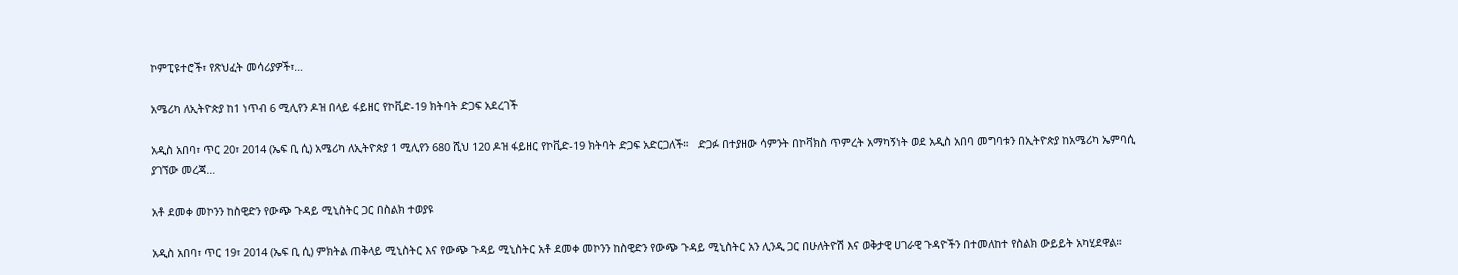ኮምፒዩተሮች፣ የጽህፈት መሳሪያዎች፣…

አሜሪካ ለኢትዮጵያ ከ1 ነጥብ 6 ሚሊየን ዶዝ በላይ ፋይዘር የኮቪድ-19 ክትባት ድጋፍ አደረገች

አዲስ አበባ፣ ጥር 20፣ 2014 (ኤፍ ቢ ሲ) አሜሪካ ለኢትዮጵያ 1 ሚሊየን 680 ሺህ 120 ዶዝ ፋይዘር የኮቪድ-19 ክትባት ድጋፍ አድርጋለች።   ድጋፉ በተያዘው ሳምንት በኮቫክስ ጥምረት አማካኝነት ወደ አዲስ አበባ መግባቱን በኢትዮጵያ ከአሜሪካ ኤምባሲ ያገኘው መረጃ…

አቶ ደመቀ መኮንን ከስዊድን የውጭ ጉዳይ ሚኒስትር ጋር በስልክ ተወያዩ

አዲስ አበባ፣ ጥር 19፣ 2014 (ኤፍ ቢ ሲ) ምክትል ጠቅላይ ሚኒስትር እና የውጭ ጉዳይ ሚኒስትር አቶ ደመቀ መኮንን ከስዊድን የውጭ ጉዳይ ሚኒስትር አን ሊንዲ ጋር በሁለትዮሽ እና ወቅታዊ ሀገራዊ ጉዳዮችን በተመለከተ የስልክ ውይይት አካሂደዋል።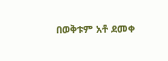በወቅቱም አቶ ደመቀ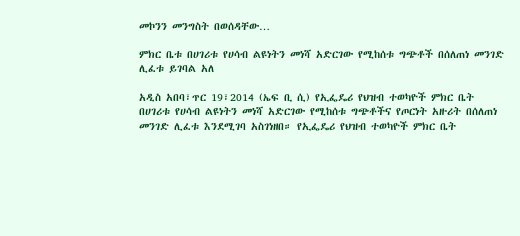መኮንን መንግስት በወሰዳቸው…

ምክር ቤቱ በሀገሪቱ የሀሳብ ልዩነትን መነሻ አድርገው የሚከሰቱ ግጭቶች በሰለጠነ መንገድ ሊፈቱ ይገባል አለ

አዲስ አበባ፣ጥር 19፣2014 (ኤፍ ቢ ሲ) የኢፌዴሪ የህዝብ ተወካዮች ምክር ቤት በሀገሪቱ የሀሳብ ልዩነትን መነሻ አድርገው የሚከሰቱ ግጭቶችና የጦርነት አዙሪት በሰለጠነ መንገድ ሊፈቱ እንደሚገባ አስገነዘበ። የኢፌዴሪ የህዝብ ተወካዮች ምክር ቤት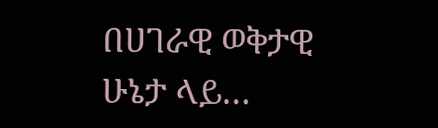በሀገራዊ ወቅታዊ ሁኔታ ላይ…